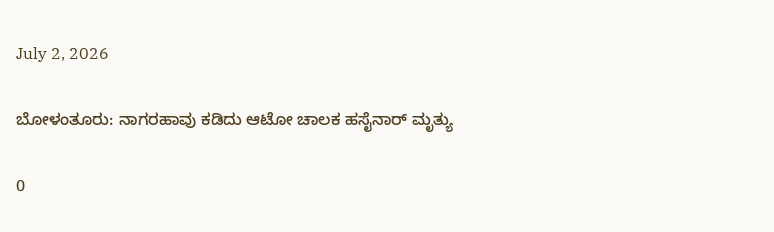July 2, 2026

ಬೋಳಂತೂರು: ನಾಗರಹಾವು ಕಡಿದು ಆಟೋ ಚಾಲಕ ಹಸೈನಾರ್ ಮೃತ್ಯು

0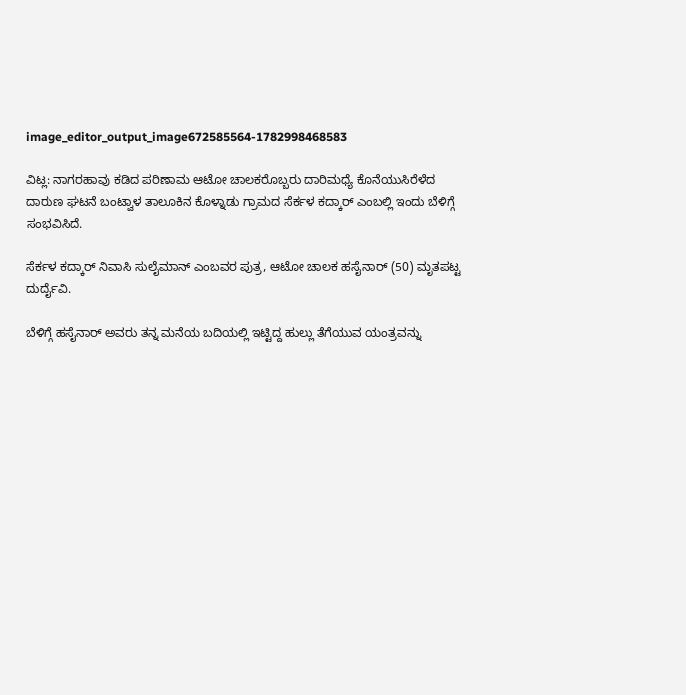image_editor_output_image672585564-1782998468583

ವಿಟ್ಲ: ನಾಗರಹಾವು ಕಡಿದ ಪರಿಣಾಮ ಆಟೋ ಚಾಲಕರೊಬ್ಬರು ದಾರಿಮಧ್ಯೆ ಕೊನೆಯುಸಿರೆಳೆದ ದಾರುಣ ಘಟನೆ ಬಂಟ್ವಾಳ ತಾಲೂಕಿನ ಕೊಳ್ನಾಡು ಗ್ರಾಮದ ಸೆರ್ಕಳ ಕದ್ಕಾರ್ ಎಂಬಲ್ಲಿ ಇಂದು ಬೆಳಿಗ್ಗೆ ಸಂಭವಿಸಿದೆ.

ಸೆರ್ಕಳ ಕದ್ಕಾರ್ ನಿವಾಸಿ ಸುಲೈಮಾನ್ ಎಂಬವರ ಪುತ್ರ, ಆಟೋ ಚಾಲಕ ಹಸೈನಾರ್ (50) ಮೃತಪಟ್ಟ ದುರ್ದೈವಿ.

ಬೆಳಿಗ್ಗೆ ಹಸೈನಾರ್ ಅವರು ತನ್ನ ಮನೆಯ ಬದಿಯಲ್ಲಿ ಇಟ್ಟಿದ್ದ ಹುಲ್ಲು ತೆಗೆಯುವ ಯಂತ್ರವನ್ನು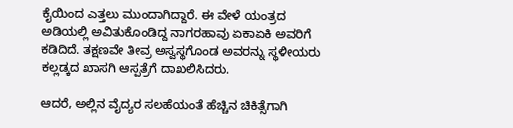ಕೈಯಿಂದ ಎತ್ತಲು ಮುಂದಾಗಿದ್ದಾರೆ. ಈ ವೇಳೆ ಯಂತ್ರದ ಅಡಿಯಲ್ಲಿ ಅವಿತುಕೊಂಡಿದ್ದ ನಾಗರಹಾವು ಏಕಾಏಕಿ ಅವರಿಗೆ ಕಡಿದಿದೆ. ತಕ್ಷಣವೇ ತೀವ್ರ ಅಸ್ವಸ್ಥಗೊಂಡ ಅವರನ್ನು ಸ್ಥಳೀಯರು ಕಲ್ಲಡ್ಕದ ಖಾಸಗಿ ಆಸ್ಪತ್ರೆಗೆ ದಾಖಲಿಸಿದರು.

ಆದರೆ, ಅಲ್ಲಿನ ವೈದ್ಯರ ಸಲಹೆಯಂತೆ ಹೆಚ್ಚಿನ ಚಿಕಿತ್ಸೆಗಾಗಿ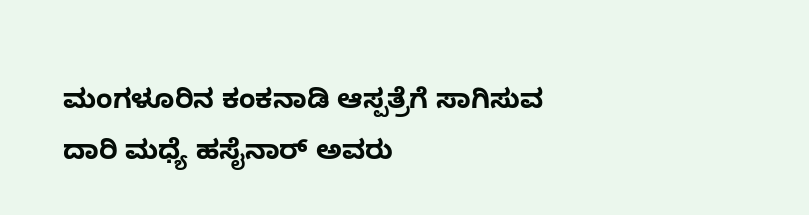ಮಂಗಳೂರಿನ ಕಂಕನಾಡಿ ಆಸ್ಪತ್ರೆಗೆ ಸಾಗಿಸುವ ದಾರಿ ಮಧ್ಯೆ ಹಸೈನಾರ್ ಅವರು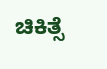ಚಿಕಿತ್ಸೆ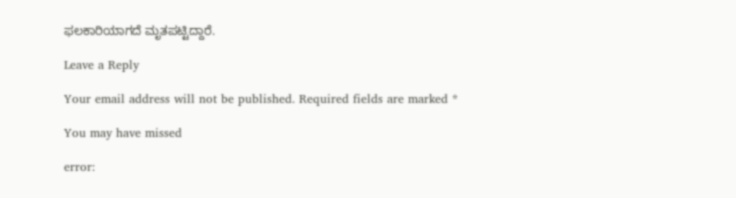ಫಲಕಾರಿಯಾಗದೆ ಮೃತಪಟ್ಟಿದ್ದಾರೆ.

Leave a Reply

Your email address will not be published. Required fields are marked *

You may have missed

error: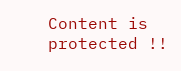Content is protected !!